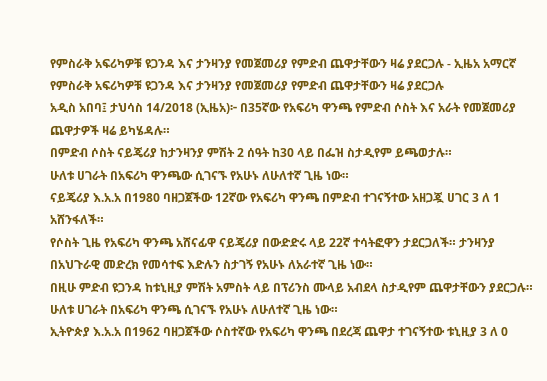የምስራቅ አፍሪካዎቹ ዩጋንዳ እና ታንዛንያ የመጀመሪያ የምድብ ጨዋታቸውን ዛሬ ያደርጋሉ - ኢዜአ አማርኛ
የምስራቅ አፍሪካዎቹ ዩጋንዳ እና ታንዛንያ የመጀመሪያ የምድብ ጨዋታቸውን ዛሬ ያደርጋሉ
አዲስ አበባ፤ ታህሳስ 14/2018 (ኢዜአ)፦ በ35ኛው የአፍሪካ ዋንጫ የምድብ ሶስት እና አራት የመጀመሪያ ጨዋታዎች ዛሬ ይካሄዳሉ።
በምድብ ሶስት ናይጄሪያ ከታንዛንያ ምሽት 2 ሰዓት ከ30 ላይ በፌዝ ስታዲየም ይጫወታሉ።
ሁለቱ ሀገራት በአፍሪካ ዋንጫው ሲገናኙ የአሁኑ ለሁለተኛ ጊዜ ነው።
ናይጄሪያ እ.አ.አ በ1980 ባዘጋጀችው 12ኛው የአፍሪካ ዋንጫ በምድብ ተገናኝተው አዘጋጇ ሀገር 3 ለ 1 አሸንፋለች።
የሶስት ጊዜ የአፍሪካ ዋንጫ አሸናፊዋ ናይጄሪያ በውድድሩ ላይ 22ኛ ተሳትፎዋን ታደርጋለች። ታንዛንያ በአህጉራዊ መድረክ የመሳተፍ እድሉን ስታገኝ የአሁኑ ለአራተኛ ጊዜ ነው።
በዚሁ ምድብ ዩጋንዳ ከቱኒዚያ ምሽት አምስት ላይ በፕሪንስ ሙላይ አብደላ ስታዲየም ጨዋታቸውን ያደርጋሉ።
ሁለቱ ሀገራት በአፍሪካ ዋንጫ ሲገናኙ የአሁኑ ለሁለተኛ ጊዜ ነው።
ኢትዮጵያ እ.አ.አ በ1962 ባዘጋጀችው ሶስተኛው የአፍሪካ ዋንጫ በደረጃ ጨዋታ ተገናኝተው ቱኒዚያ 3 ለ 0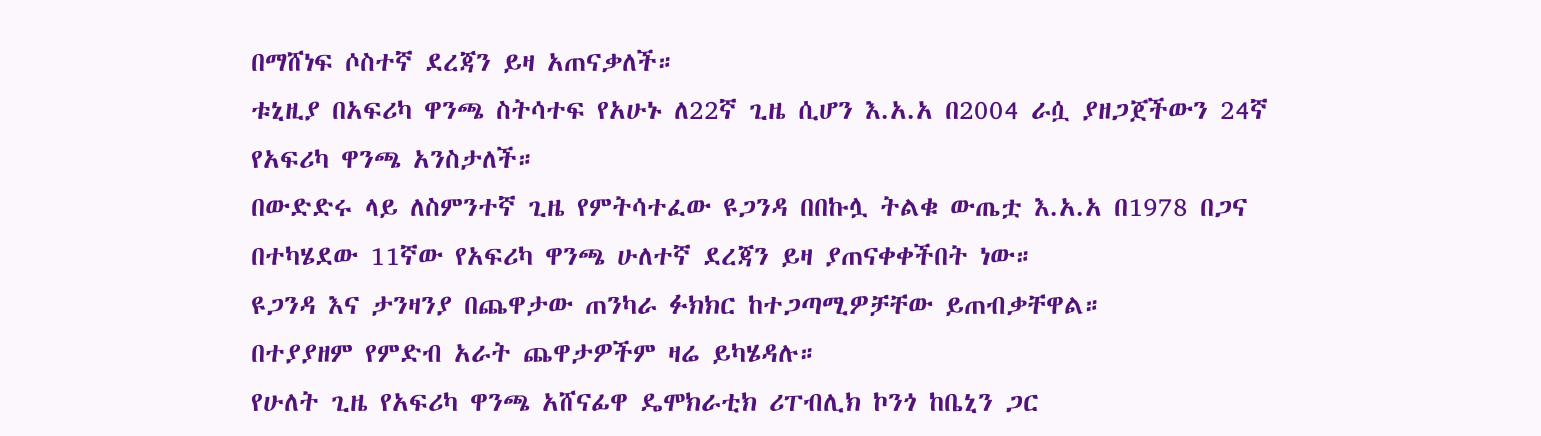በማሸነፍ ሶስተኛ ደረጃን ይዛ አጠናቃለች።
ቱኒዚያ በአፍሪካ ዋንጫ ስትሳተፍ የአሁኑ ለ22ኛ ጊዜ ሲሆን እ.አ.አ በ2004 ራሷ ያዘጋጀችውን 24ኛ የአፍሪካ ዋንጫ አንስታለች።
በውድድሩ ላይ ለስምንተኛ ጊዜ የምትሳተፈው ዩጋንዳ በበኩሏ ትልቁ ውጤቷ እ.አ.አ በ1978 በጋና በተካሄደው 11ኛው የአፍሪካ ዋንጫ ሁለተኛ ደረጃን ይዛ ያጠናቀቀችበት ነው።
ዩጋንዳ እና ታንዛንያ በጨዋታው ጠንካራ ፉክክር ከተጋጣሚዎቻቸው ይጠብቃቸዋል።
በተያያዘም የምድብ አራት ጨዋታዎችም ዛሬ ይካሄዳሉ።
የሁለት ጊዜ የአፍሪካ ዋንጫ አሸናፊዋ ዴሞክራቲክ ሪፐብሊክ ኮንጎ ከቤኒን ጋር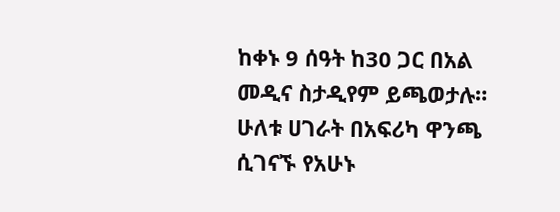ከቀኑ 9 ሰዓት ከ30 ጋር በአል መዲና ስታዲየም ይጫወታሉ።
ሁለቱ ሀገራት በአፍሪካ ዋንጫ ሲገናኙ የአሁኑ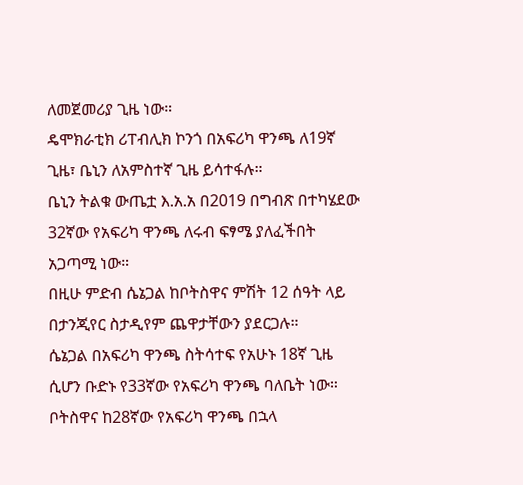ለመጀመሪያ ጊዜ ነው።
ዴሞክራቲክ ሪፐብሊክ ኮንጎ በአፍሪካ ዋንጫ ለ19ኛ ጊዜ፣ ቤኒን ለአምስተኛ ጊዜ ይሳተፋሉ።
ቤኒን ትልቁ ውጤቷ እ.አ.አ በ2019 በግብጽ በተካሄደው 32ኛው የአፍሪካ ዋንጫ ለሩብ ፍፃሜ ያለፈችበት አጋጣሚ ነው።
በዚሁ ምድብ ሴኔጋል ከቦትስዋና ምሽት 12 ሰዓት ላይ በታንጂየር ስታዲየም ጨዋታቸውን ያደርጋሉ።
ሴኔጋል በአፍሪካ ዋንጫ ስትሳተፍ የአሁኑ 18ኛ ጊዜ ሲሆን ቡድኑ የ33ኛው የአፍሪካ ዋንጫ ባለቤት ነው። ቦትስዋና ከ28ኛው የአፍሪካ ዋንጫ በኋላ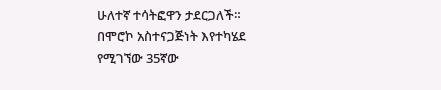ሁለተኛ ተሳትፎዋን ታደርጋለች።
በሞሮኮ አስተናጋጅነት እየተካሄደ የሚገኘው 35ኛው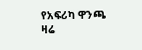የአፍሪካ ዋንጫ ዛሬ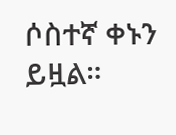ሶስተኛ ቀኑን ይዟል።